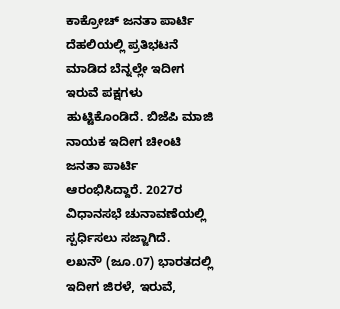ಕಾಕ್ರೋಚ್ ಜನತಾ ಪಾರ್ಟಿ ದೆಹಲಿಯಲ್ಲಿ ಪ್ರತಿಭಟನೆ ಮಾಡಿದ ಬೆನ್ನಲ್ಲೇ ಇದೀಗ ಇರುವೆ ಪಕ್ಷಗಳು ಹುಟ್ಟಿಕೊಂಡಿದೆ. ಬಿಜೆಪಿ ಮಾಜಿ ನಾಯಕ ಇದೀಗ ಚೀಂಟಿ ಜನತಾ ಪಾರ್ಟಿ ಆರಂಭಿಸಿದ್ದಾರೆ. 2027ರ ವಿಧಾನಸಭೆ ಚುನಾವಣೆಯಲ್ಲಿ ಸ್ಪರ್ಧಿಸಲು ಸಜ್ಜಾಗಿದೆ.
ಲಖನೌ (ಜೂ.07) ಭಾರತದಲ್ಲಿ ಇದೀಗ ಜಿರಳೆ, ಇರುವೆ,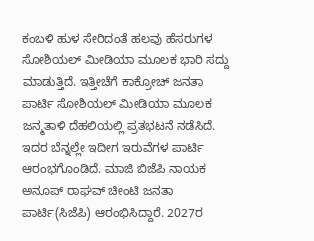ಕಂಬಳಿ ಹುಳ ಸೇರಿದಂತೆ ಹಲವು ಹೆಸರುಗಳ ಸೋಶಿಯಲ್ ಮೀಡಿಯಾ ಮೂಲಕ ಭಾರಿ ಸದ್ದು ಮಾಡುತ್ತಿದೆ. ಇತ್ತೀಚೆಗೆ ಕಾಕ್ರೋಚ್ ಜನತಾ ಪಾರ್ಟಿ ಸೋಶಿಯಲ್ ಮೀಡಿಯಾ ಮೂಲಕ ಜನ್ಮತಾಳಿ ದೆಹಲಿಯಲ್ಲಿ ಪ್ರತಭಟನೆ ನಡೆಸಿದೆ. ಇದರ ಬೆನ್ನಲ್ಲೇ ಇದೀಗ ಇರುವೆಗಳ ಪಾರ್ಟಿ ಆರಂಭಗೊಂಡಿದೆ. ಮಾಜಿ ಬಿಜೆಪಿ ನಾಯಕ ಅನೂಪ್ ರಾಘವ್ ಚೀಂಟಿ ಜನತಾ ಪಾರ್ಟಿ(ಸಿಜೆಪಿ) ಆರಂಭಿಸಿದ್ದಾರೆ. 2027ರ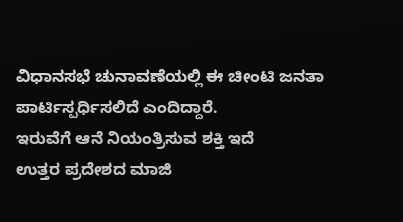ವಿಧಾನಸಭೆ ಚುನಾವಣೆಯಲ್ಲಿ ಈ ಚೀಂಟಿ ಜನತಾ ಪಾರ್ಟಿಸ್ಪರ್ಧಿಸಲಿದೆ ಎಂದಿದ್ದಾರೆ.
ಇರುವೆಗೆ ಆನೆ ನಿಯಂತ್ರಿಸುವ ಶಕ್ತಿ ಇದೆ
ಉತ್ತರ ಪ್ರದೇಶದ ಮಾಜಿ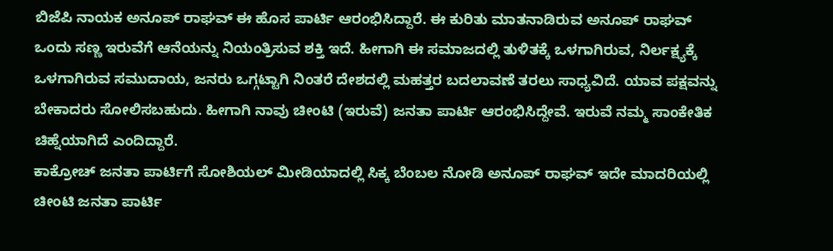ಬಿಜೆಪಿ ನಾಯಕ ಅನೂಪ್ ರಾಘವ್ ಈ ಹೊಸ ಪಾರ್ಟಿ ಆರಂಭಿಸಿದ್ದಾರೆ. ಈ ಕುರಿತು ಮಾತನಾಡಿರುವ ಅನೂಪ್ ರಾಘವ್ ಒಂದು ಸಣ್ಣ ಇರುವೆಗೆ ಆನೆಯನ್ನು ನಿಯಂತ್ರಿಸುವ ಶಕ್ತಿ ಇದೆ. ಹೀಗಾಗಿ ಈ ಸಮಾಜದಲ್ಲಿ ತುಳಿತಕ್ಕೆ ಒಳಗಾಗಿರುವ, ನಿರ್ಲಕ್ಷ್ಯಕ್ಕೆ ಒಳಗಾಗಿರುವ ಸಮುದಾಯ, ಜನರು ಒಗ್ಗಟ್ಟಾಗಿ ನಿಂತರೆ ದೇಶದಲ್ಲಿ ಮಹತ್ತರ ಬದಲಾವಣೆ ತರಲು ಸಾಧ್ಯವಿದೆ. ಯಾವ ಪಕ್ಷವನ್ನು ಬೇಕಾದರು ಸೋಲಿಸಬಹುದು. ಹೀಗಾಗಿ ನಾವು ಚೀಂಟಿ (ಇರುವೆ) ಜನತಾ ಪಾರ್ಟಿ ಆರಂಭಿಸಿದ್ದೇವೆ. ಇರುವೆ ನಮ್ಮ ಸಾಂಕೇತಿಕ ಚಿಹ್ನೆಯಾಗಿದೆ ಎಂದಿದ್ದಾರೆ.
ಕಾಕ್ರೋಚ್ ಜನತಾ ಪಾರ್ಟಿಗೆ ಸೋಶಿಯಲ್ ಮೀಡಿಯಾದಲ್ಲಿ ಸಿಕ್ಕ ಬೆಂಬಲ ನೋಡಿ ಅನೂಪ್ ರಾಘವ್ ಇದೇ ಮಾದರಿಯಲ್ಲಿ ಚೀಂಟಿ ಜನತಾ ಪಾರ್ಟಿ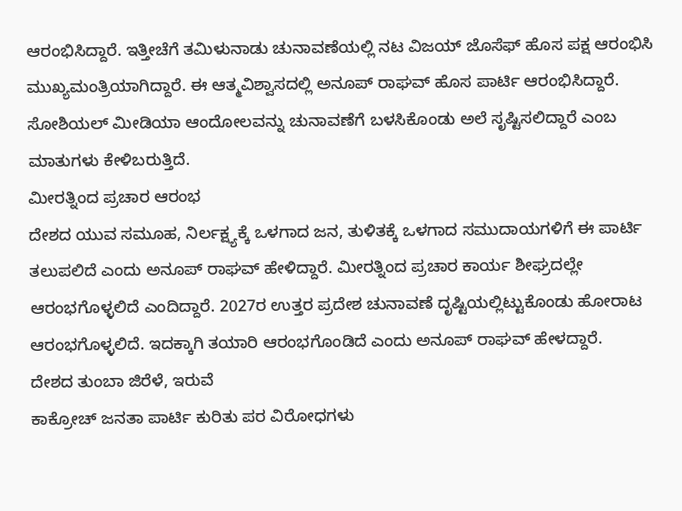ಆರಂಭಿಸಿದ್ದಾರೆ. ಇತ್ತೀಚೆಗೆ ತಮಿಳುನಾಡು ಚುನಾವಣೆಯಲ್ಲಿ ನಟ ವಿಜಯ್ ಜೊಸೆಫ್ ಹೊಸ ಪಕ್ಷ ಆರಂಭಿಸಿ ಮುಖ್ಯಮಂತ್ರಿಯಾಗಿದ್ದಾರೆ. ಈ ಆತ್ಮವಿಶ್ವಾಸದಲ್ಲಿ ಅನೂಪ್ ರಾಘವ್ ಹೊಸ ಪಾರ್ಟಿ ಆರಂಭಿಸಿದ್ದಾರೆ. ಸೋಶಿಯಲ್ ಮೀಡಿಯಾ ಆಂದೋಲವನ್ನು ಚುನಾವಣೆಗೆ ಬಳಸಿಕೊಂಡು ಅಲೆ ಸೃಷ್ಟಿಸಲಿದ್ದಾರೆ ಎಂಬ ಮಾತುಗಳು ಕೇಳಿಬರುತ್ತಿದೆ.
ಮೀರತ್ನಿಂದ ಪ್ರಚಾರ ಆರಂಭ
ದೇಶದ ಯುವ ಸಮೂಹ, ನಿರ್ಲಕ್ಷ್ಯಕ್ಕೆ ಒಳಗಾದ ಜನ, ತುಳಿತಕ್ಕೆ ಒಳಗಾದ ಸಮುದಾಯಗಳಿಗೆ ಈ ಪಾರ್ಟಿ ತಲುಪಲಿದೆ ಎಂದು ಅನೂಪ್ ರಾಘವ್ ಹೇಳಿದ್ದಾರೆ. ಮೀರತ್ನಿಂದ ಪ್ರಚಾರ ಕಾರ್ಯ ಶೀಘ್ರದಲ್ಲೇ ಆರಂಭಗೊಳ್ಳಲಿದೆ ಎಂದಿದ್ದಾರೆ. 2027ರ ಉತ್ತರ ಪ್ರದೇಶ ಚುನಾವಣೆ ದೃಷ್ಟಿಯಲ್ಲಿಟ್ಟುಕೊಂಡು ಹೋರಾಟ ಆರಂಭಗೊಳ್ಳಲಿದೆ. ಇದಕ್ಕಾಗಿ ತಯಾರಿ ಆರಂಭಗೊಂಡಿದೆ ಎಂದು ಅನೂಪ್ ರಾಘವ್ ಹೇಳದ್ದಾರೆ.
ದೇಶದ ತುಂಬಾ ಜಿರೆಳೆ, ಇರುವೆ
ಕಾಕ್ರೋಚ್ ಜನತಾ ಪಾರ್ಟಿ ಕುರಿತು ಪರ ವಿರೋಧಗಳು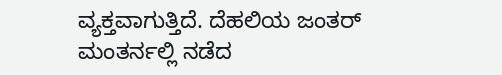ವ್ಯಕ್ತವಾಗುತ್ತಿದೆ. ದೆಹಲಿಯ ಜಂತರ್ ಮಂತರ್ನಲ್ಲಿ ನಡೆದ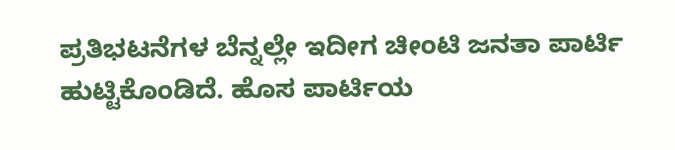ಪ್ರತಿಭಟನೆಗಳ ಬೆನ್ನಲ್ಲೇ ಇದೀಗ ಚೀಂಟಿ ಜನತಾ ಪಾರ್ಟಿ ಹುಟ್ಟಿಕೊಂಡಿದೆ. ಹೊಸ ಪಾರ್ಟಿಯ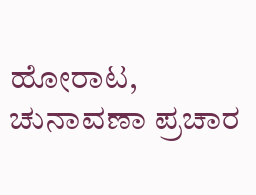ಹೋರಾಟ, ಚುನಾವಣಾ ಪ್ರಚಾರ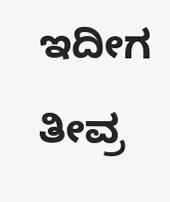ಇದೀಗ ತೀವ್ರ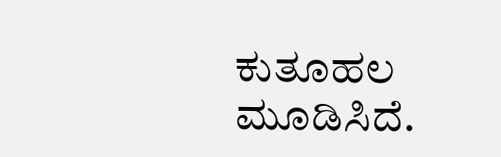ಕುತೂಹಲ ಮೂಡಿಸಿದೆ.